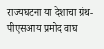राज्यघटना या देशाचा ग्रंथ- पीएसआय प्रमोद वाघ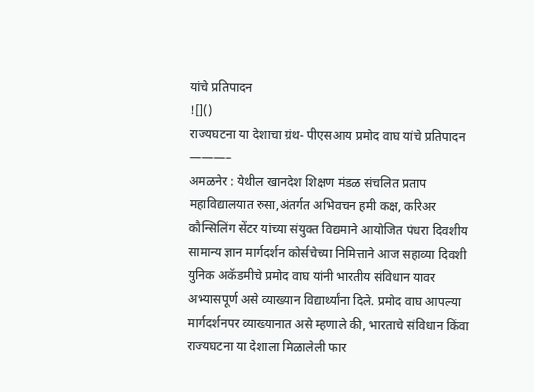यांचे प्रतिपादन
![]()
राज्यघटना या देशाचा ग्रंथ- पीएसआय प्रमोद वाघ यांचे प्रतिपादन
———–
अमळनेर : येथील खानदेश शिक्षण मंडळ संचलित प्रताप महाविद्यालयात रुसा,अंतर्गत अभिवचन हमी कक्ष, करिअर कौन्सिलिंग सेंटर यांच्या संयुक्त विद्यमाने आयोजित पंधरा दिवशीय सामान्य ज्ञान मार्गदर्शन कोर्सचेच्या निमित्ताने आज सहाव्या दिवशी युनिक अकॅडमीचे प्रमोद वाघ यांनी भारतीय संविधान यावर अभ्यासपूर्ण असे व्याख्यान विद्यार्थ्यांना दिले. प्रमोद वाघ आपल्या मार्गदर्शनपर व्याख्यानात असे म्हणाले की, भारताचे संविधान किंवा राज्यघटना या देशाला मिळालेली फार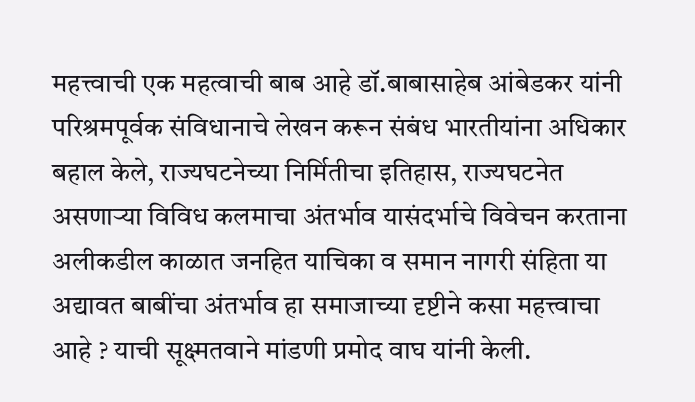महत्त्वाची एक महत्वाची बाब आहे डॉ.बाबासाहेब आंबेडकर यांनी परिश्रमपूर्वक संविधानाचे लेखन करून संबंध भारतीयांना अधिकार बहाल केले, राज्यघटनेच्या निर्मितीचा इतिहास, राज्यघटनेत असणाऱ्या विविध कलमाचा अंतर्भाव यासंदर्भाचे विवेचन करताना अलीकडील काळात जनहित याचिका व समान नागरी संहिता या अद्यावत बाबींचा अंतर्भाव हा समाजाच्या दृष्टीने कसा महत्त्वाचा आहे ? याची सूक्ष्मतवाने मांडणी प्रमोद वाघ यांनी केली.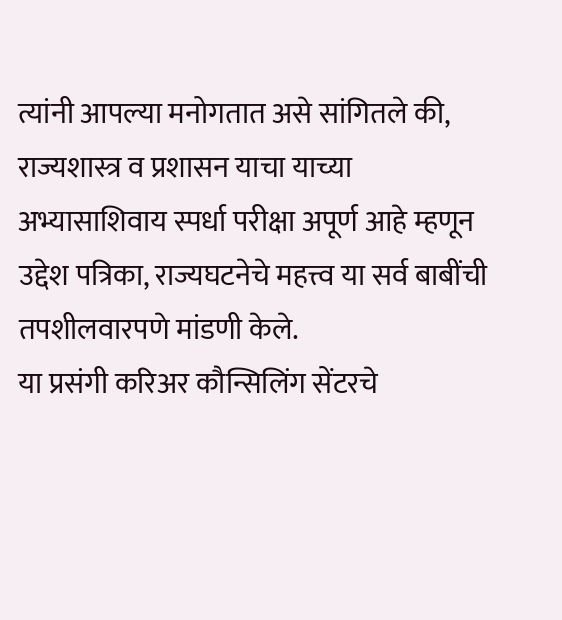त्यांनी आपल्या मनोगतात असे सांगितले की, राज्यशास्त्र व प्रशासन याचा याच्या अभ्यासाशिवाय स्पर्धा परीक्षा अपूर्ण आहे म्हणून उद्देश पत्रिका, राज्यघटनेचे महत्त्व या सर्व बाबींची तपशीलवारपणे मांडणी केले.
या प्रसंगी करिअर कौन्सिलिंग सेंटरचे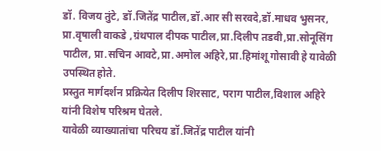डॉ. विजय तुंटे, डॉ.जितेंद्र पाटील,डॉ.आर सी सरवदे,डॉ.माधव भुसनर, प्रा.वृषाली वाकडे ,ग्रंथपाल दीपक पाटील,प्रा.दिलीप तडवी,प्रा.सोनूसिंग पाटील, प्रा.सचिन आवटे,प्रा.अमोल अहिरे,प्रा.हिमांशू गोसावी हे यावेळी उपस्थित होते.
प्रस्तुत मार्गदर्शन प्रक्रियेत दिलीप शिरसाट, पराग पाटील,विशाल अहिरे यांनी विशेष परिश्रम घेतले.
यावेळी व्याख्यातांचा परिचय डॉ.जितेंद्र पाटील यांनी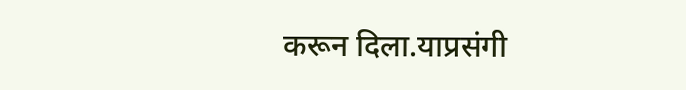करून दिला.याप्रसंगी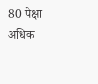80 पेक्षा अधिक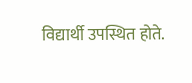विद्यार्थी उपस्थित होते.